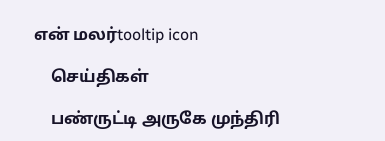என் மலர்tooltip icon

    செய்திகள்

    பண்ருட்டி அருகே முந்திரி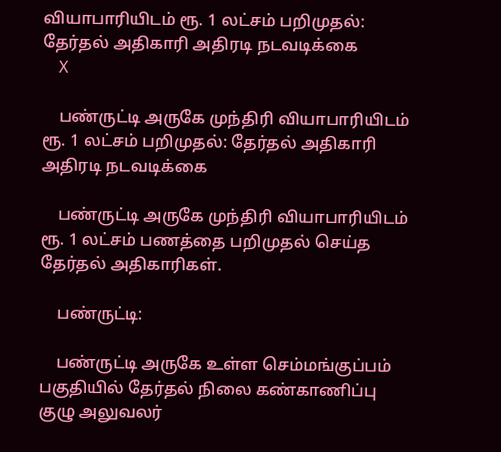வியாபாரியிடம் ரூ. 1 லட்சம் பறிமுதல்: தேர்தல் அதிகாரி அதிரடி நடவடிக்கை
    X

    பண்ருட்டி அருகே முந்திரி வியாபாரியிடம் ரூ. 1 லட்சம் பறிமுதல்: தேர்தல் அதிகாரி அதிரடி நடவடிக்கை

    பண்ருட்டி அருகே முந்திரி வியாபாரியிடம் ரூ. 1 லட்சம் பணத்தை பறிமுதல் செய்த தேர்தல் அதிகாரிகள்.

    பண்ருட்டி:

    பண்ருட்டி அருகே உள்ள செம்மங்குப்பம் பகுதியில் தேர்தல் நிலை கண்காணிப்பு குழு அலுவலர்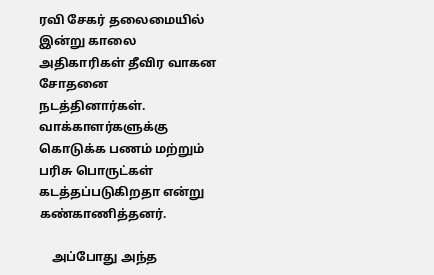ரவி சேகர் தலைமையில் இன்று காலை அதிகாரிகள் தீவிர வாகன சோதனை நடத்தினார்கள். வாக்காளர்களுக்கு கொடுக்க பணம் மற்றும் பரிசு பொருட்கள் கடத்தப்படுகிறதா என்று கண்காணித்தனர்.

    அப்போது அந்த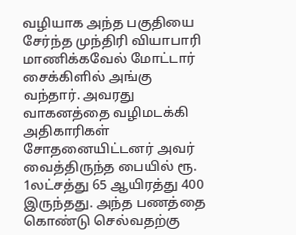வழியாக அந்த பகுதியை சேர்ந்த முந்திரி வியாபாரி மாணிக்கவேல் மோட்டார் சைக்கிளில் அங்கு வந்தார். அவரது வாகனத்தை வழிமடக்கி அதிகாரிகள் சோதனையிட்டனர் அவர் வைத்திருந்த பையில் ரூ. 1லட்சத்து 65 ஆயிரத்து 400 இருந்தது. அந்த பணத்தை கொண்டு செல்வதற்கு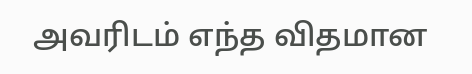அவரிடம் எந்த விதமான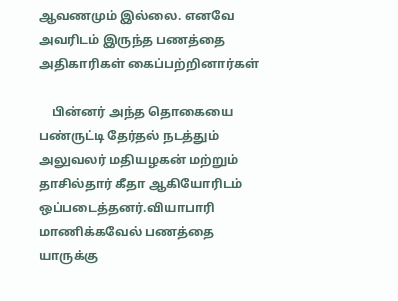ஆவணமும் இல்லை. எனவே அவரிடம் இருந்த பணத்தை அதிகாரிகள் கைப்பற்றினார்கள்

    பின்னர் அந்த தொகையை பண்ருட்டி தேர்தல் நடத்தும் அலுவலர் மதியழகன் மற்றும் தாசில்தார் கீதா ஆகியோரிடம் ஒப்படைத்தனர்.வியாபாரி மாணிக்கவேல் பணத்தை யாருக்கு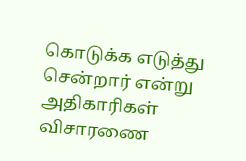கொடுக்க எடுத்து சென்றார் என்று அதிகாரிகள் விசாரணை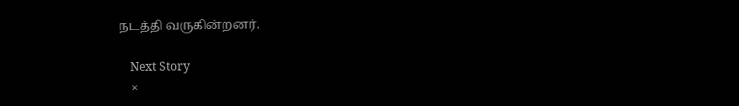நடத்தி வருகின்றனர்.

    Next Story
    ×